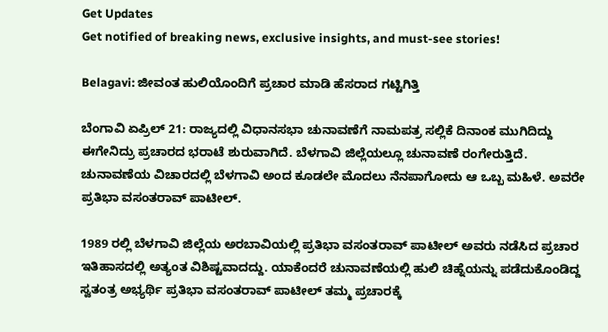Get Updates
Get notified of breaking news, exclusive insights, and must-see stories!

Belagavi: ಜೀವಂತ ಹುಲಿಯೊಂದಿಗೆ ಪ್ರಚಾರ ಮಾಡಿ ಹೆಸರಾದ ಗಟ್ಟಿಗಿತ್ತಿ

ಬೆಂಗಾವಿ ಏಪ್ರಿಲ್ 21: ರಾಜ್ಯದಲ್ಲಿ ವಿಧಾನಸಭಾ ಚುನಾವಣೆಗೆ ನಾಮಪತ್ರ ಸಲ್ಲಿಕೆ ದಿನಾಂಕ ಮುಗಿದಿದ್ದು ಈಗೇನಿದ್ರು ಪ್ರಚಾರದ ಭರಾಟೆ ಶುರುವಾಗಿದೆ. ಬೆಳಗಾವಿ ಜಿಲ್ಲೆಯಲ್ಲೂ ಚುನಾವಣೆ ರಂಗೇರುತ್ತಿದೆ. ಚುನಾವಣೆಯ ವಿಚಾರದಲ್ಲಿ ಬೆಳಗಾವಿ ಅಂದ ಕೂಡಲೇ ಮೊದಲು ನೆನಪಾಗೋದು ಆ ಒಬ್ಬ ಮಹಿಳೆ. ಅವರೇ ಪ್ರತಿಭಾ ವಸಂತರಾವ್ ಪಾಟೀಲ್.

1989 ರಲ್ಲಿ ಬೆಳಗಾವಿ ಜಿಲ್ಲೆಯ ಅರಬಾವಿಯಲ್ಲಿ ಪ್ರತಿಭಾ ವಸಂತರಾವ್ ಪಾಟೀಲ್ ಅವರು ನಡೆಸಿದ ಪ್ರಚಾರ ಇತಿಹಾಸದಲ್ಲಿ ಅತ್ಯಂತ ವಿಶಿಷ್ಟವಾದದ್ದು. ಯಾಕೆಂದರೆ ಚುನಾವಣೆಯಲ್ಲಿ ಹುಲಿ ಚಿಹ್ನೆಯನ್ನು ಪಡೆದುಕೊಂಡಿದ್ದ ಸ್ವತಂತ್ರ ಅಭ್ಯರ್ಥಿ ಪ್ರತಿಭಾ ವಸಂತರಾವ್ ಪಾಟೀಲ್ ತಮ್ಮ ಪ್ರಚಾರಕ್ಕೆ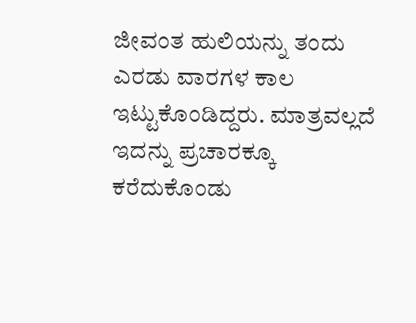ಜೀವಂತ ಹುಲಿಯನ್ನು ತಂದು ಎರಡು ವಾರಗಳ ಕಾಲ ಇಟ್ಟುಕೊಂಡಿದ್ದರು. ಮಾತ್ರವಲ್ಲದೆ ಇದನ್ನು ಪ್ರಚಾರಕ್ಕೂ ಕರೆದುಕೊಂಡು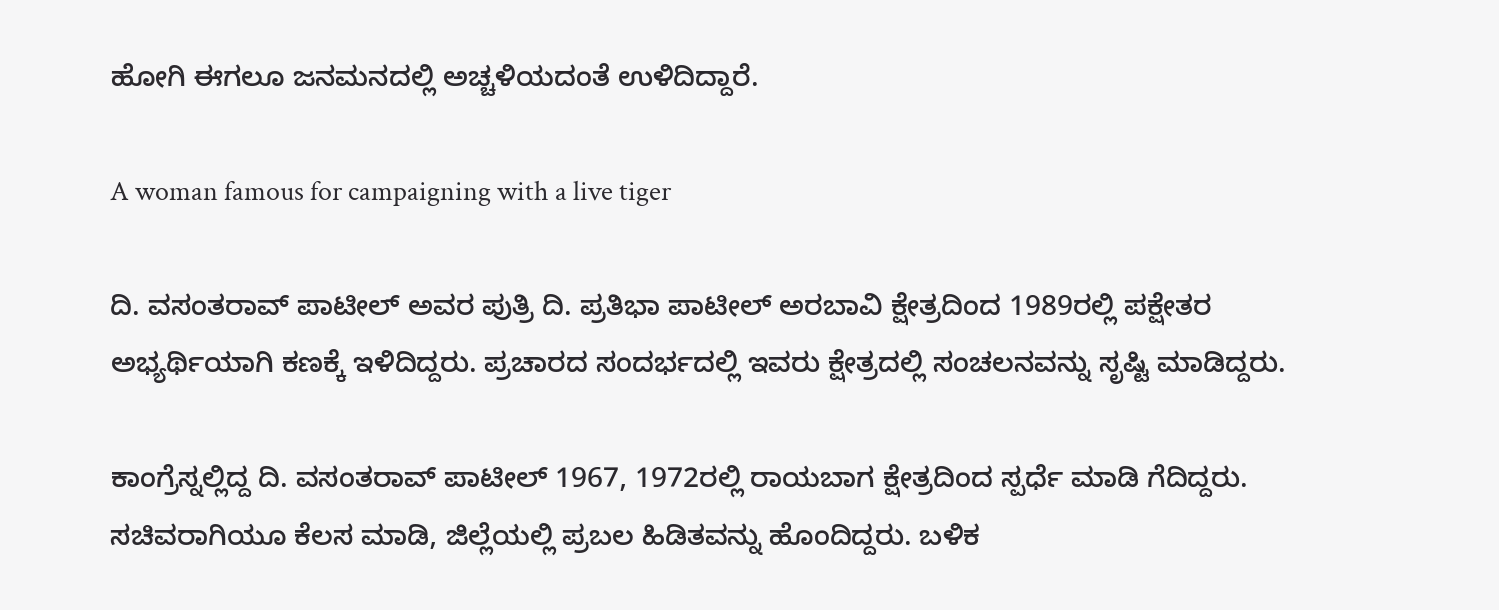ಹೋಗಿ ಈಗಲೂ ಜನಮನದಲ್ಲಿ ಅಚ್ಚಳಿಯದಂತೆ ಉಳಿದಿದ್ದಾರೆ.

A woman famous for campaigning with a live tiger

ದಿ. ವಸಂತರಾವ್ ಪಾಟೀಲ್ ಅವರ ಪುತ್ರಿ ದಿ. ಪ್ರತಿಭಾ ಪಾಟೀಲ್ ಅರಬಾವಿ ಕ್ಷೇತ್ರದಿಂದ 1989ರಲ್ಲಿ ಪಕ್ಷೇತರ ಅಭ್ಯರ್ಥಿಯಾಗಿ ಕಣಕ್ಕೆ ಇಳಿದಿದ್ದರು. ಪ್ರಚಾರದ ಸಂದರ್ಭದಲ್ಲಿ ಇವರು ಕ್ಷೇತ್ರದಲ್ಲಿ ಸಂಚಲನವನ್ನು ಸೃಷ್ಟಿ ಮಾಡಿದ್ದರು.

ಕಾಂಗ್ರೆಸ್ನಲ್ಲಿದ್ದ ದಿ. ವಸಂತರಾವ್ ಪಾಟೀಲ್ 1967, 1972ರಲ್ಲಿ ರಾಯಬಾಗ ಕ್ಷೇತ್ರದಿಂದ ಸ್ಪರ್ಧೆ ಮಾಡಿ ಗೆದಿದ್ದರು. ಸಚಿವರಾಗಿಯೂ ಕೆಲಸ ಮಾಡಿ, ಜಿಲ್ಲೆಯಲ್ಲಿ ಪ್ರಬಲ ಹಿಡಿತವನ್ನು ಹೊಂದಿದ್ದರು. ಬಳಿಕ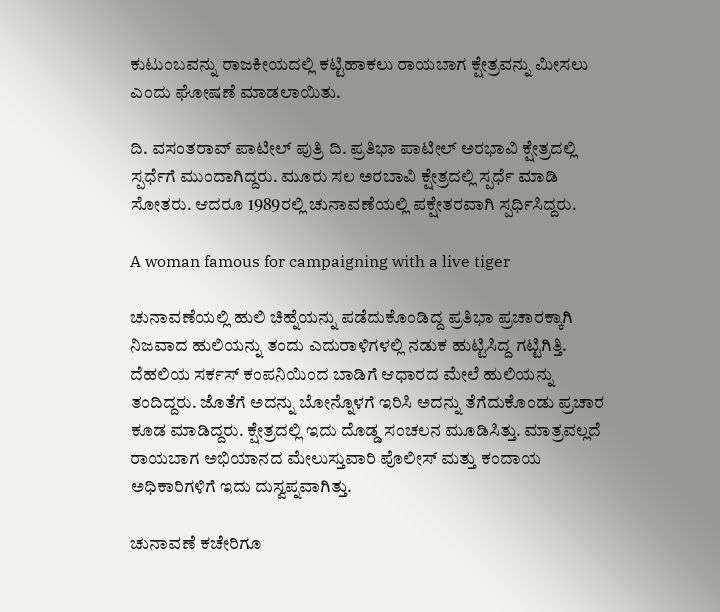ಕುಟುಂಬವನ್ನು ರಾಜಕೀಯದಲ್ಲಿ ಕಟ್ಟಿಹಾಕಲು ರಾಯಬಾಗ ಕ್ಷೇತ್ರವನ್ನು ಮೀಸಲು ಎಂದು ಘೋಷಣೆ ಮಾಡಲಾಯಿತು.

ದಿ. ವಸಂತರಾವ್ ಪಾಟೀಲ್ ಪುತ್ರಿ ದಿ‌. ಪ್ರತಿಭಾ ಪಾಟೀಲ್ ಅರಭಾವಿ ಕ್ಷೇತ್ರದಲ್ಲಿ ಸ್ಪರ್ಧೆಗೆ ಮುಂದಾಗಿದ್ದರು. ಮೂರು ಸಲ ಅರಬಾವಿ ಕ್ಷೇತ್ರದಲ್ಲಿ ಸ್ಪರ್ಧೆ ಮಾಡಿ ಸೋತರು. ಆದರೂ 1989ರಲ್ಲಿ ಚುನಾವಣೆಯಲ್ಲಿ ಪಕ್ಷೇತರವಾಗಿ ಸ್ಪರ್ಧಿಸಿದ್ದರು.

A woman famous for campaigning with a live tiger

ಚುನಾವಣೆಯಲ್ಲಿ ಹುಲಿ ಚಿಹ್ನೆಯನ್ನು ಪಡೆದುಕೊಂಡಿದ್ದ ಪ್ರತಿಭಾ ಪ್ರಚಾರಕ್ಕಾಗಿ ನಿಜವಾದ ಹುಲಿಯನ್ನು ತಂದು ಎದುರಾಳಿಗಳಲ್ಲಿ ನಡುಕ ಹುಟ್ಟಿಸಿದ್ದ ಗಟ್ಟಿಗಿತ್ತಿ. ದೆಹಲಿಯ ಸರ್ಕಸ್ ಕಂಪನಿಯಿಂದ ಬಾಡಿಗೆ ಆಧಾರದ ಮೇಲೆ ಹುಲಿಯನ್ನು ತಂದಿದ್ದರು. ಜೊತೆಗೆ ಅದನ್ನು ಬೋನ್ನೊಳಗೆ ಇರಿಸಿ ಅದನ್ನು ತೆಗೆದುಕೊಂಡು ಪ್ರಚಾರ ಕೂಡ ಮಾಡಿದ್ದರು. ಕ್ಷೇತ್ರದಲ್ಲಿ ಇದು ದೊಡ್ಡ ಸಂಚಲನ ಮೂಡಿಸಿತ್ತು. ಮಾತ್ರವಲ್ಲದೆ ರಾಯಬಾಗ ಅಭಿಯಾನದ ಮೇಲುಸ್ತುವಾರಿ ಪೊಲೀಸ್ ಮತ್ತು ಕಂದಾಯ ಅಧಿಕಾರಿಗಳಿಗೆ ಇದು ದುಸ್ವಪ್ನವಾಗಿತ್ತು.

ಚುನಾವಣೆ ಕಚೇರಿಗೂ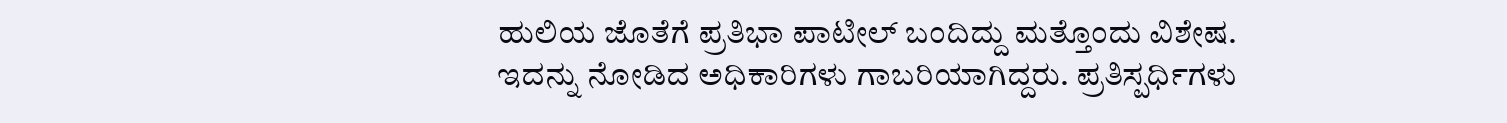ಹುಲಿಯ ಜೊತೆಗೆ ಪ್ರತಿಭಾ ಪಾಟೀಲ್ ಬಂದಿದ್ದು ಮತ್ತೊಂದು ವಿಶೇಷ. ಇದನ್ನು ನೋಡಿದ ಅಧಿಕಾರಿಗಳು ಗಾಬರಿಯಾಗಿದ್ದರು. ಪ್ರತಿಸ್ಪರ್ಧಿಗಳು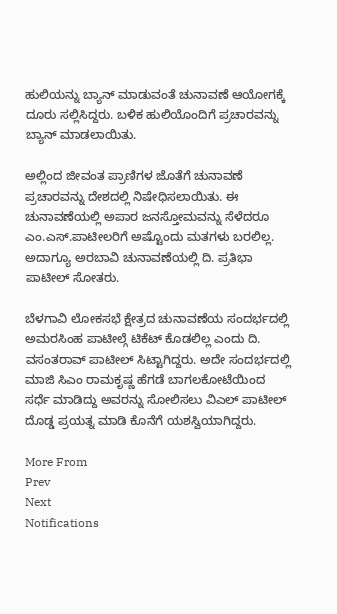ಹುಲಿಯನ್ನು ಬ್ಯಾನ್ ಮಾಡುವಂತೆ ಚುನಾವಣೆ ಆಯೋಗಕ್ಕೆ ದೂರು ಸಲ್ಲಿಸಿದ್ದರು. ಬಳಿಕ ಹುಲಿಯೊಂದಿಗೆ ಪ್ರಚಾರವನ್ನು ಬ್ಯಾನ್ ಮಾಡಲಾಯಿತು.

ಅಲ್ಲಿಂದ ಜೀವಂತ ಪ್ರಾಣಿಗಳ ಜೊತೆಗೆ ಚುನಾವಣೆ ಪ್ರಚಾರವನ್ನು ದೇಶದಲ್ಲಿ ನಿಷೇಧಿಸಲಾಯಿತು. ಈ ಚುನಾವಣೆಯಲ್ಲಿ ಅಪಾರ ಜನಸ್ತೋಮವನ್ನು ಸೆಳೆದರೂ ಎಂ.ಎಸ್.ಪಾಟೀಲರಿಗೆ ಅಷ್ಟೊಂದು ಮತಗಳು ಬರಲಿಲ್ಲ. ಅದಾಗ್ಯೂ ಅರಬಾವಿ ಚುನಾವಣೆಯಲ್ಲಿ ದಿ. ಪ್ರತಿಭಾ ಪಾಟೀಲ್ ಸೋತರು.

ಬೆಳಗಾವಿ ಲೋಕಸಭೆ ಕ್ಷೇತ್ರದ ಚುನಾವಣೆಯ ಸಂದರ್ಭದಲ್ಲಿ ಅಮರಸಿಂಹ ಪಾಟೀಲ್ಗೆ ಟಿಕೆಟ್ ಕೊಡಲಿಲ್ಲ ಎಂದು ದಿ. ವಸಂತರಾವ್ ಪಾಟೀಲ್ ಸಿಟ್ಟಾಗಿದ್ದರು. ಅದೇ ಸಂದರ್ಭದಲ್ಲಿ ಮಾಜಿ ಸಿಎಂ ರಾಮಕೃಷ್ಣ ಹೆಗಡೆ ಬಾಗಲಕೋಟೆಯಿಂದ ಸರ್ಧೆ ಮಾಡಿದ್ದು ಅವರನ್ನು ಸೋಲಿಸಲು ವಿಎಲ್ ಪಾಟೀಲ್ ದೊಡ್ಡ ಪ್ರಯತ್ನ ಮಾಡಿ ಕೊನೆಗೆ ಯಶಸ್ವಿಯಾಗಿದ್ದರು.

More From
Prev
Next
Notifications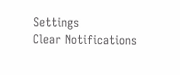Settings
Clear Notifications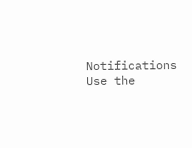Notifications
Use the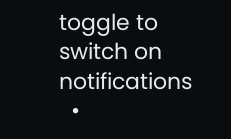toggle to switch on notifications
  •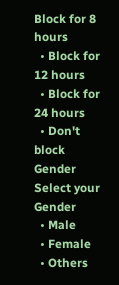Block for 8 hours
  • Block for 12 hours
  • Block for 24 hours
  • Don't block
Gender
Select your Gender
  • Male
  • Female
  • Others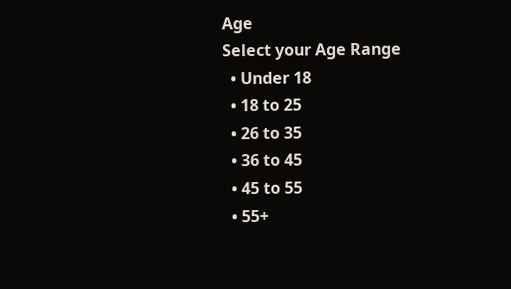Age
Select your Age Range
  • Under 18
  • 18 to 25
  • 26 to 35
  • 36 to 45
  • 45 to 55
  • 55+